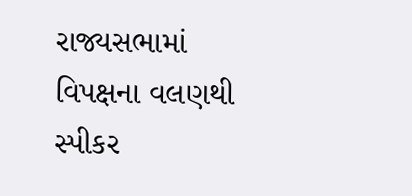રાજ્યસભામાં વિપક્ષના વલણથી સ્પીકર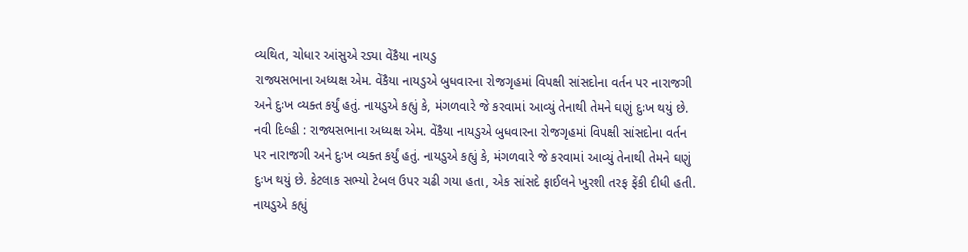વ્યથિત, ચોધાર આંસુએ રડ્યા વેંકૈયા નાયડુ
રાજ્યસભાના અધ્યક્ષ એમ. વેંકૈયા નાયડુએ બુધવારના રોજગૃહમાં વિપક્ષી સાંસદોના વર્તન પર નારાજગી અને દુઃખ વ્યક્ત કર્યું હતું. નાયડુએ કહ્યું કે, મંગળવારે જે કરવામાં આવ્યું તેનાથી તેમને ઘણું દુઃખ થયું છે.
નવી દિલ્હી : રાજ્યસભાના અધ્યક્ષ એમ. વેંકૈયા નાયડુએ બુધવારના રોજગૃહમાં વિપક્ષી સાંસદોના વર્તન પર નારાજગી અને દુઃખ વ્યક્ત કર્યું હતું. નાયડુએ કહ્યું કે, મંગળવારે જે કરવામાં આવ્યું તેનાથી તેમને ઘણું દુઃખ થયું છે. કેટલાક સભ્યો ટેબલ ઉપર ચઢી ગયા હતા, એક સાંસદે ફાઈલને ખુરશી તરફ ફેંકી દીધી હતી.
નાયડુએ કહ્યું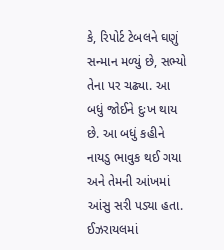કે, રિપોર્ટ ટેબલને ઘણું સન્માન મળ્યું છે, સભ્યો તેના પર ચઢ્યા. આ બધું જોઈને દુઃખ થાય છે. આ બધું કહીને નાયડુ ભાવુક થઈ ગયા અને તેમની આંખમાં આંસુ સરી પડ્યા હતા.
ઈઝરાયલમાં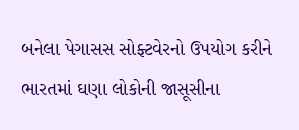બનેલા પેગાસસ સોફ્ટવેરનો ઉપયોગ કરીને ભારતમાં ઘણા લોકોની જાસૂસીના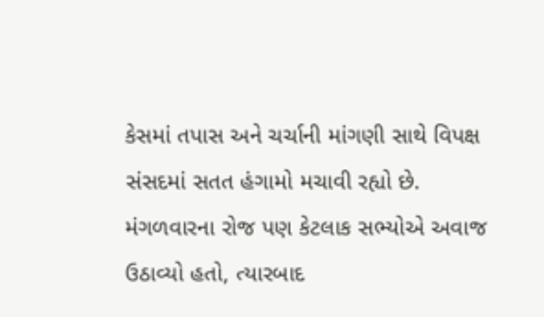કેસમાં તપાસ અને ચર્ચાની માંગણી સાથે વિપક્ષ સંસદમાં સતત હંગામો મચાવી રહ્યો છે. મંગળવારના રોજ પણ કેટલાક સભ્યોએ અવાજ ઉઠાવ્યો હતો, ત્યારબાદ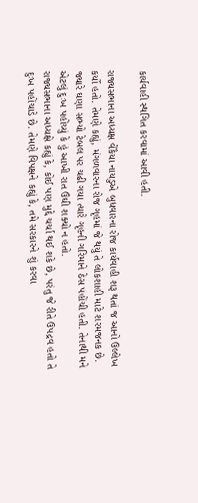કાર્યવાહી સ્થગિત કરવામાં આવી હતી.

રાજ્યસભાના અધ્યક્ષ વેંકૈયા નાયડુએ બુધવારના રોજ કાર્યવાહી શરૂ થતાં જ આનો ઉલ્લેખ કર્યો હતો. તેમણે કહ્યું, મંગળવારના રોજ ગૃહમાં જે થયું તે લોકશાહી માટે શરમજનક છે. જ્યારે ઘણા સભ્યો ટેબલ પર ચઢી ગયા ત્યારે ગૃહની ગરિમાને ઠેસ પહોંચી હતી. તેનાથી મને એટલું દુઃખ પહોંચ્યું કે હું આખી રાત ઉંઘી શક્યો ન હતો.
રાજ્યસભાના અધ્યક્ષે કહ્યું કે, કોઈ પણ મુદ્દે ચર્ચા થઈ શકે છે, પરંતુ જે રીતે ઉપદ્રવ હતો તે દુઃખ પહોંચાડે છે. તેમણે વિપક્ષને કહ્યું કે, તમે સરકારને શું કરવા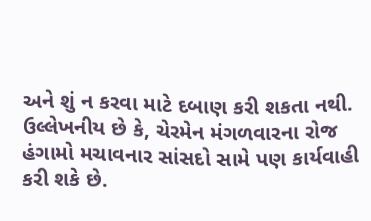અને શું ન કરવા માટે દબાણ કરી શકતા નથી.
ઉલ્લેખનીય છે કે, ચેરમેન મંગળવારના રોજ હંગામો મચાવનાર સાંસદો સામે પણ કાર્યવાહી કરી શકે છે.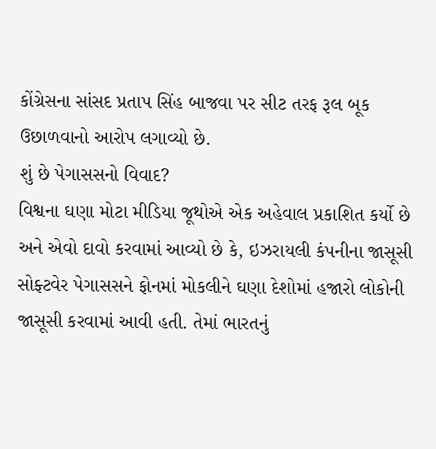કોંગ્રેસના સાંસદ પ્રતાપ સિંહ બાજવા પર સીટ તરફ રૂલ બૂક ઉછાળવાનો આરોપ લગાવ્યો છે.
શું છે પેગાસસનો વિવાદ?
વિશ્વના ઘણા મોટા મીડિયા જૂથોએ એક અહેવાલ પ્રકાશિત કર્યો છે અને એવો દાવો કરવામાં આવ્યો છે કે, ઇઝરાયલી કંપનીના જાસૂસી સોફ્ટવેર પેગાસસને ફોનમાં મોકલીને ઘણા દેશોમાં હજારો લોકોની જાસૂસી કરવામાં આવી હતી. તેમાં ભારતનું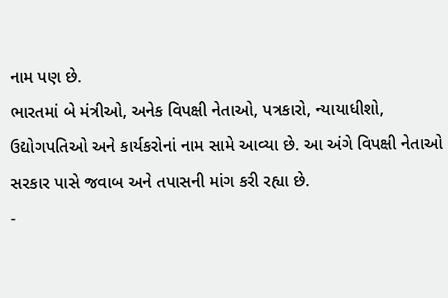નામ પણ છે.
ભારતમાં બે મંત્રીઓ, અનેક વિપક્ષી નેતાઓ, પત્રકારો, ન્યાયાધીશો, ઉદ્યોગપતિઓ અને કાર્યકરોનાં નામ સામે આવ્યા છે. આ અંગે વિપક્ષી નેતાઓ સરકાર પાસે જવાબ અને તપાસની માંગ કરી રહ્યા છે.
-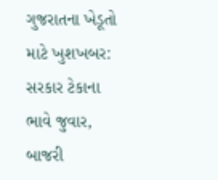ગુજરાતના ખેડૂતો માટે ખુશખબર: સરકાર ટેકાના ભાવે જુવાર, બાજરી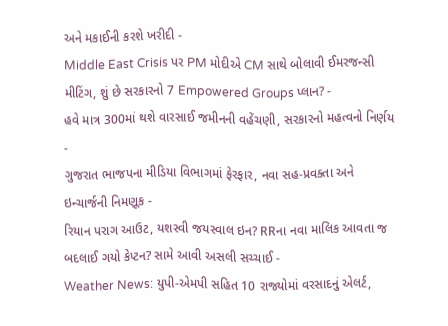અને મકાઈની કરશે ખરીદી -
Middle East Crisis પર PM મોદીએ CM સાથે બોલાવી ઈમરજન્સી મીટિંગ, શું છે સરકારનો 7 Empowered Groups પ્લાન? -
હવે માત્ર 300માં થશે વારસાઈ જમીનની વહેંચણી, સરકારનો મહત્વનો નિર્ણય -
ગુજરાત ભાજપના મીડિયા વિભાગમાં ફેરફાર, નવા સહ-પ્રવક્તા અને ઇન્ચાર્જની નિમણૂક -
રિયાન પરાગ આઉટ, યશસ્વી જયસ્વાલ ઇન? RRના નવા માલિક આવતા જ બદલાઈ ગયો કેપ્ટન? સામે આવી અસલી સચ્ચાઈ -
Weather News: યુપી-એમપી સહિત 10 રાજ્યોમાં વરસાદનું એલર્ટ,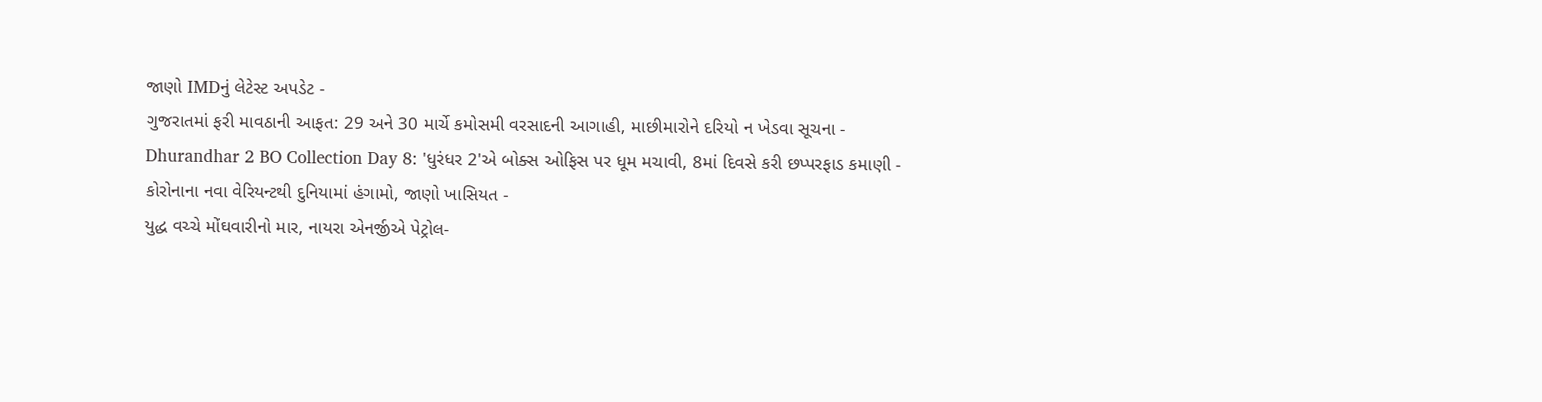જાણો IMDનું લેટેસ્ટ અપડેટ -
ગુજરાતમાં ફરી માવઠાની આફત: 29 અને 30 માર્ચે કમોસમી વરસાદની આગાહી, માછીમારોને દરિયો ન ખેડવા સૂચના -
Dhurandhar 2 BO Collection Day 8: 'ધુરંધર 2'એ બોક્સ ઓફિસ પર ધૂમ મચાવી, 8માં દિવસે કરી છપ્પરફાડ કમાણી -
કોરોનાના નવા વેરિયન્ટથી દુનિયામાં હંગામો, જાણો ખાસિયત -
યુદ્ધ વચ્ચે મોંઘવારીનો માર, નાયરા એનર્જીએ પેટ્રોલ-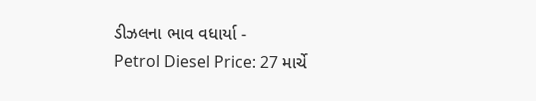ડીઝલના ભાવ વધાર્યા -
Petrol Diesel Price: 27 માર્ચે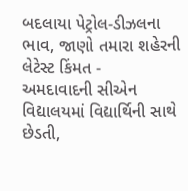બદલાયા પેટ્રોલ-ડીઝલના ભાવ, જાણો તમારા શહેરની લેટેસ્ટ કિંમત -
અમદાવાદની સીએન વિદ્યાલયમાં વિદ્યાર્થિની સાથે છેડતી,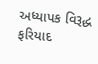અધ્યાપક વિરૂદ્ધ ફરિયાદ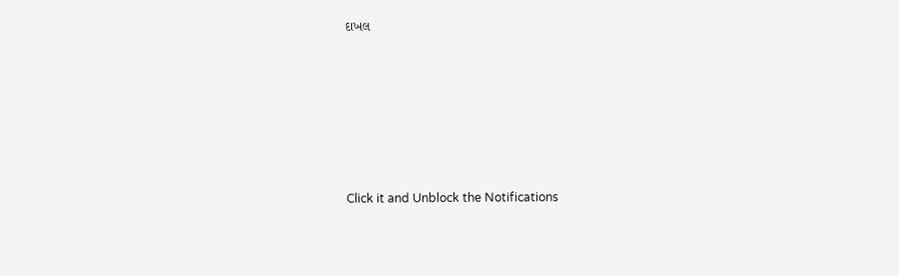દાખલ








Click it and Unblock the Notifications